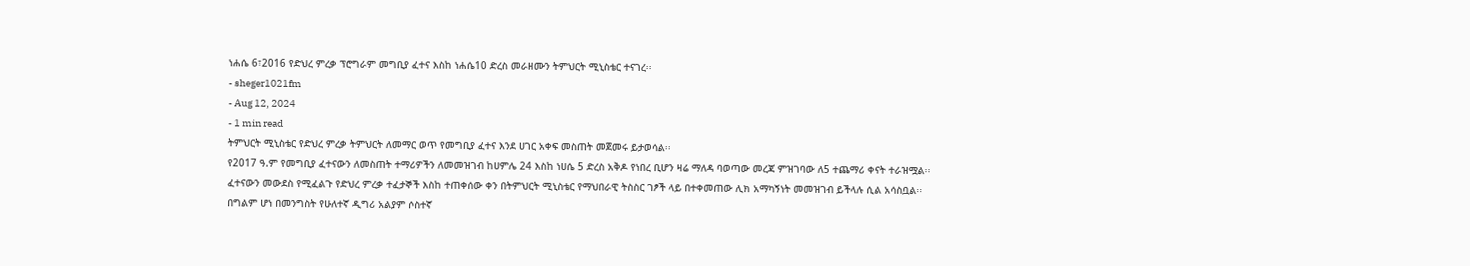ነሐሴ 6፣2016 የድህረ ምረቃ ፕሮግራም መግቢያ ፈተና እስከ ነሐሴ10 ድረስ መራዘሙን ትምህርት ሚኒስቴር ተናገረ፡፡
- sheger1021fm
- Aug 12, 2024
- 1 min read
ትምህርት ሚኒስቴር የድህረ ምረቃ ትምህርት ለመማር ወጥ የመግቢያ ፈተና እንደ ሀገር አቀፍ መስጠት መጀመሩ ይታወሳል፡፡
የ2017 ዓ.ም የመግቢያ ፈተናውን ለመስጠት ተማሪዎችን ለመመዝገብ ከሀምሌ 24 እስከ ነሀሴ 5 ድረስ አቅዶ የነበረ ቢሆን ዛሬ ማለዳ ባወጣው መረጃ ምዝገባው ለ5 ተጨማሪ ቀናት ተራዝሟል፡፡
ፈተናውን መውደስ የሚፈልጉ የድህረ ምረቃ ተፈታኞች እስከ ተጠቀሰው ቀን በትምህርት ሚኒስቴር የማህበራዊ ትስስር ገፆች ላይ በተቀመጠው ሊክ አማካኝነት መመዝገብ ይችላሉ ሲል አሳስቧል፡፡
በግልም ሆነ በመንግስት የሁለተኛ ዲግሪ አልያም ሶስተኛ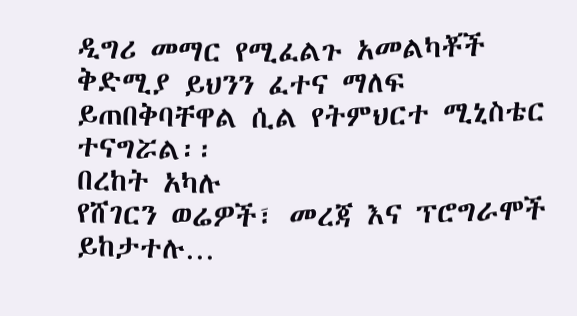ዲግሪ መማር የሚፈልጉ አመልካቾች ቅድሚያ ይህንን ፈተና ማለፍ ይጠበቅባቸዋል ሲል የትምህርተ ሚኒስቴር ተናግሯል፡፡
በረከት አካሉ
የሸገርን ወሬዎች፣ መረጃ እና ፕሮግራሞች ይከታተሉ…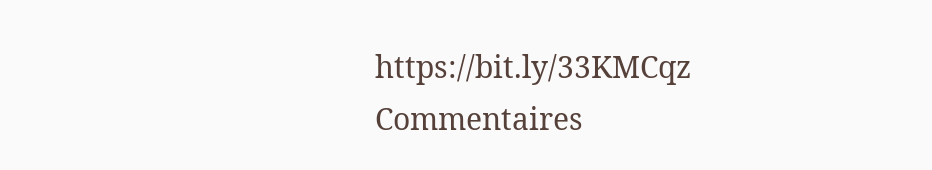https://bit.ly/33KMCqz
Commentaires